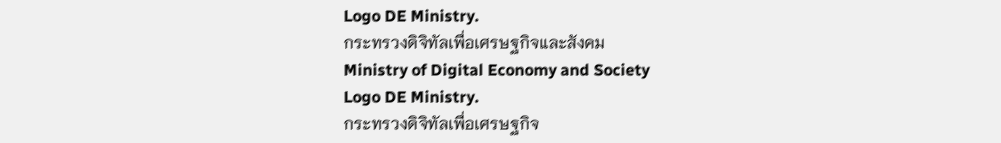Logo DE Ministry.
กระทรวงดิจิทัลเพื่อเศรษฐกิจและสังคม
Ministry of Digital Economy and Society
Logo DE Ministry.
กระทรวงดิจิทัลเพื่อเศรษฐกิจ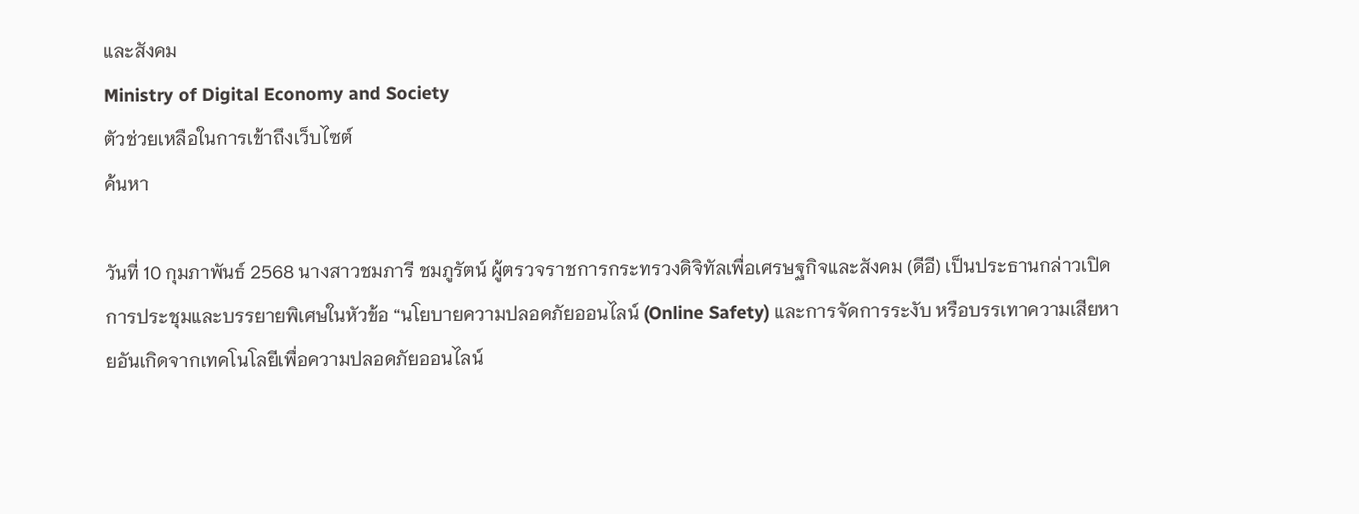และสังคม
Ministry of Digital Economy and Society
ตัวช่วยเหลือในการเข้าถึงเว็บไซต์
ค้นหา

วันที่ 10 กุมภาพันธ์ 2568 นางสาวชมภารี ชมภูรัตน์ ผู้ตรวจราชการกระทรวงดิจิทัลเพื่อเศรษฐกิจและสังคม (ดีอี) เป็นประธานกล่าวเปิดการประชุมและบรรยายพิเศษในหัวข้อ “นโยบายความปลอดภัยออนไลน์ (Online Safety) และการจัดการระงับ หรือบรรเทาความเสียหายอันเกิดจากเทคโนโลยีเพื่อความปลอดภัยออนไลน์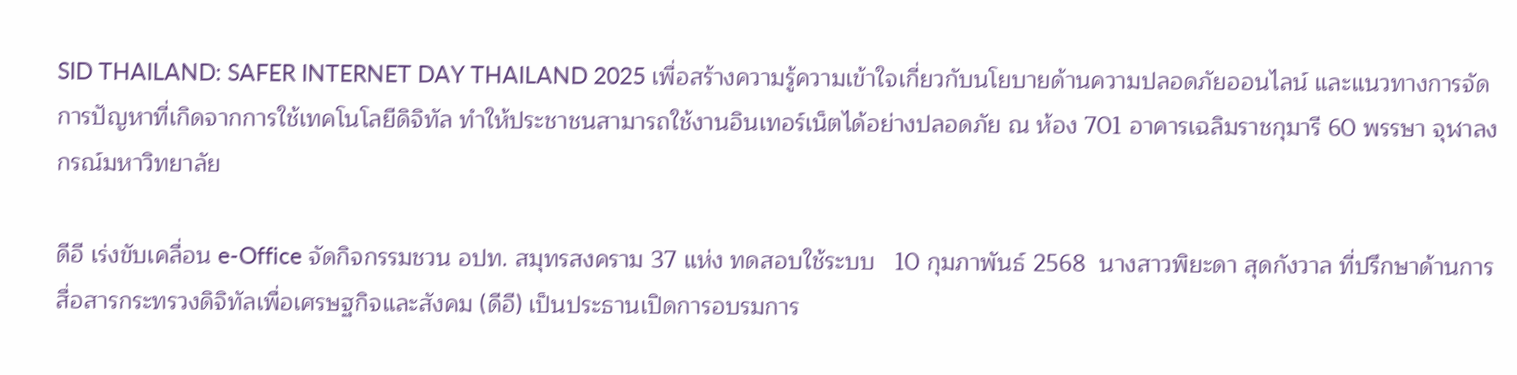SID THAILAND: SAFER INTERNET DAY THAILAND 2025 เพื่อสร้างความรู้ความเข้าใจเกี่ยวกับนโยบายด้านความปลอดภัยออนไลน์ และแนวทางการจัดการปัญหาที่เกิดจากการใช้เทคโนโลยีดิจิทัล ทำให้ประชาชนสามารถใช้งานอินเทอร์เน็ตได้อย่างปลอดภัย ณ ห้อง 701 อาคารเฉลิมราชกุมารี 60 พรรษา จุฬาลงกรณ์มหาวิทยาลัย

ดีอี เร่งขับเคลื่อน e-Office จัดกิจกรรมชวน อปท. สมุทรสงคราม 37 แห่ง ทดสอบใช้ระบบ   10 กุมภาพันธ์ 2568  นางสาวพิยะดา สุดกังวาล ที่ปรึกษาด้านการสื่อสารกระทรวงดิจิทัลเพื่อเศรษฐกิจและสังคม (ดีอี) เป็นประธานเปิดการอบรมการ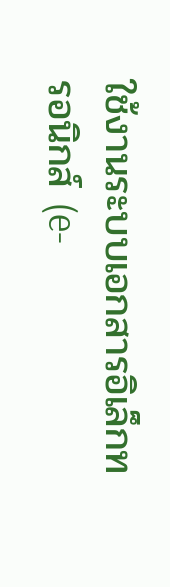ใช้งานระบบเอกสารอิเล็กทรอนิกส์ (e-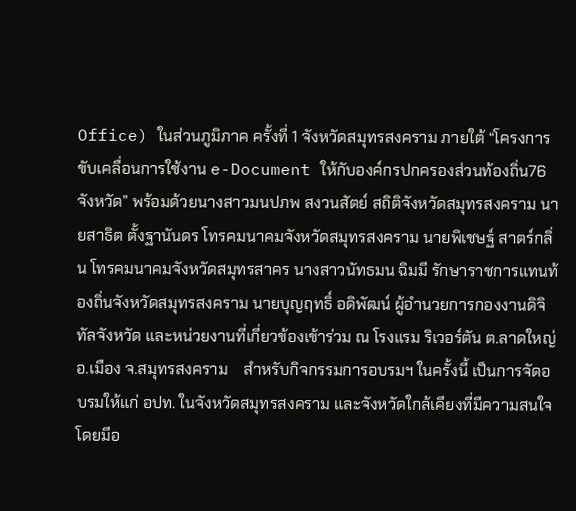Office) ในส่วนภูมิภาค ครั้งที่ 1 จังหวัดสมุทรสงคราม ภายใต้ “โครงการขับเคลื่อนการใช้งาน e-Document ให้กับองค์กรปกครองส่วนท้องถิ่น76 จังหวัด” พร้อมด้วยนางสาวมนปภพ สงวนสัตย์ สถิติจังหวัดสมุทรสงคราม นายสาธิต ตั้งฐานันดร โทรคมนาคมจังหวัดสมุทรสงคราม นายพิเชษฐ์ สาตร์กลิ่น โทรคมนาคมจังหวัดสมุทรสาคร นางสาวนัทธมน ฉิมมี รักษาราชการแทนท้องถิ่นจังหวัดสมุทรสงคราม นายบุญฤทธิ์ อดิพัฒน์ ผู้อำนวยการกองงานดิจิทัลจังหวัด และหน่วยงานที่เกี่ยวข้องเข้าร่วม ณ โรงแรม ริเวอร์ตัน ต.ลาดใหญ่ อ.เมือง จ.สมุทรสงคราม    สำหรับกิจกรรมการอบรมฯ ในครั้งนี้ เป็นการจัดอบรมให้แก่ อปท. ในจังหวัดสมุทรสงคราม และจังหวัดใกล้เคียงที่มีความสนใจ โดยมีอ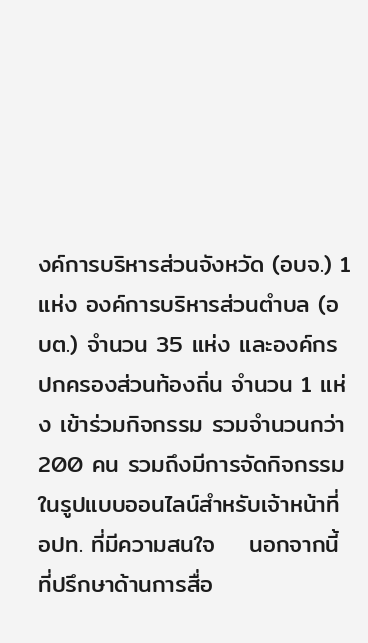งค์การบริหารส่วนจังหวัด (อบจ.) 1 แห่ง องค์การบริหารส่วนตำบล (อบต.) จำนวน 35 แห่ง และองค์กรปกครองส่วนท้องถิ่น จำนวน 1 แห่ง เข้าร่วมกิจกรรม รวมจำนวนกว่า 200 คน รวมถึงมีการจัดกิจกรรมในรูปแบบออนไลน์สำหรับเจ้าหน้าที่ อปท. ที่มีความสนใจ    นอกจากนี้ ที่ปรึกษาด้านการสื่อ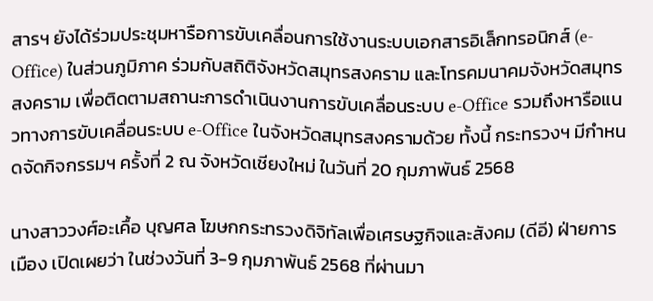สารฯ ยังได้ร่วมประชุมหารือการขับเคลื่อนการใช้งานระบบเอกสารอิเล็กทรอนิกส์ (e-Office) ในส่วนภูมิภาค ร่วมกับสถิติจังหวัดสมุทรสงคราม และโทรคมนาคมจังหวัดสมุทรสงคราม เพื่อติดตามสถานะการดําเนินงานการขับเคลื่อนระบบ e-Office รวมถึงหารือแนวทางการขับเคลื่อนระบบ e-Office ในจังหวัดสมุทรสงครามด้วย ทั้งนี้ กระทรวงฯ มีกำหนดจัดกิจกรรมฯ ครั้งที่ 2 ณ จังหวัดเชียงใหม่ ในวันที่ 20 กุมภาพันธ์ 2568

นางสาววงศ์อะเคื้อ บุญศล โฆษกกระทรวงดิจิทัลเพื่อเศรษฐกิจและสังคม (ดีอี) ฝ่ายการเมือง เปิดเผยว่า ในช่วงวันที่ 3-9 กุมภาพันธ์ 2568 ที่ผ่านมา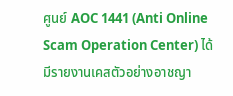ศูนย์ AOC 1441 (Anti Online Scam Operation Center) ได้มีรายงานเคสตัวอย่างอาชญา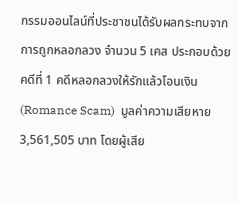กรรมออนไลน์ที่ประชาชนได้รับผลกระทบจากการถูกหลอกลวง จำนวน 5 เคส ประกอบด้วย   คดีที่ 1 คดีหลอกลวงให้รักแล้วโอนเงิน (Romance Scam)  มูลค่าความเสียหาย 3,561,505 บาท โดยผู้เสีย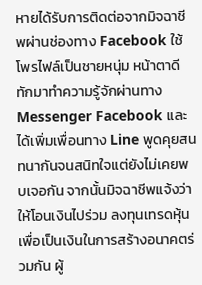หายได้รับการติดต่อจากมิจฉาชีพผ่านช่องทาง Facebook ใช้โพรไฟล์เป็นชายหนุ่ม หน้าตาดีทักมาทำความรู้จักผ่านทาง Messenger Facebook และได้เพิ่มเพื่อนทาง Line พูดคุยสนทนากันจนสนิทใจแต่ยังไม่เคยพบเจอกัน จากนั้นมิจฉาชีพแจ้งว่าให้โอนเงินไปร่วม ลงทุนเทรดหุ้นเพื่อเป็นเงินในการสร้างอนาคตร่วมกัน ผู้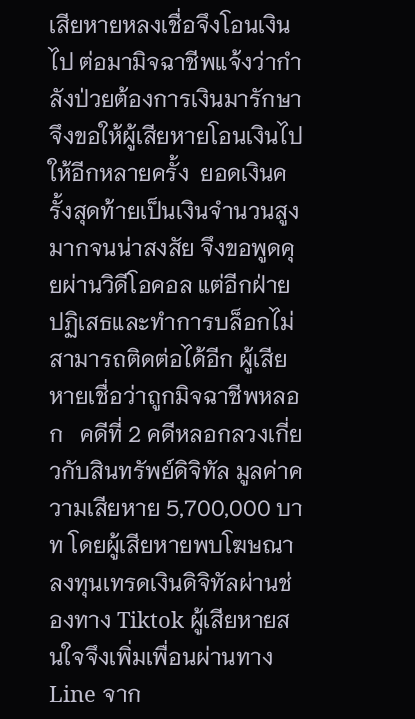เสียหายหลงเชื่อจึงโอนเงินไป ต่อมามิจฉาชีพแจ้งว่ากำลังป่วยต้องการเงินมารักษา จึงขอให้ผู้เสียหายโอนเงินไปให้อีกหลายครั้ง  ยอดเงินครั้งสุดท้ายเป็นเงินจำนวนสูงมากจนน่าสงสัย จึงขอพูดคุยผ่านวิดีโอคอล แต่อีกฝ่ายปฏิเสธและทำการบล็อกไม่สามารถติดต่อได้อีก ผู้เสียหายเชื่อว่าถูกมิจฉาชีพหลอก   คดีที่ 2 คดีหลอกลวงเกี่ยวกับสินทรัพย์ดิจิทัล มูลค่าความเสียหาย 5,700,000 บาท โดยผู้เสียหายพบโฆษณาลงทุนเทรดเงินดิจิทัลผ่านช่องทาง Tiktok ผู้เสียหายสนใจจึงเพิ่มเพื่อนผ่านทาง Line จาก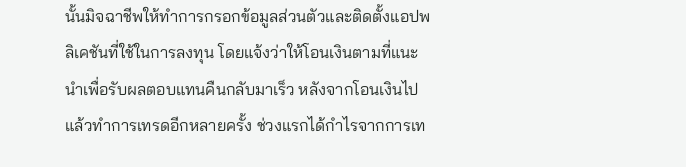นั้นมิจฉาชีพให้ทำการกรอกข้อมูลส่วนตัวและติดตั้งแอปพลิเคชันที่ใช้ในการลงทุน โดยแจ้งว่าให้โอนเงินตามที่แนะนำเพื่อรับผลตอบแทนคืนกลับมาเร็ว หลังจากโอนเงินไปแล้วทำการเทรดอีกหลายครั้ง ช่วงแรกได้กำไรจากการเท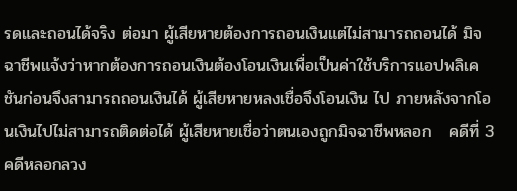รดและถอนได้จริง ต่อมา ผู้เสียหายต้องการถอนเงินแต่ไม่สามารถถอนได้ มิจฉาชีพแจ้งว่าหากต้องการถอนเงินต้องโอนเงินเพื่อเป็นค่าใช้บริการแอปพลิเคชันก่อนจึงสามารถถอนเงินได้ ผู้เสียหายหลงเชื่อจึงโอนเงิน ไป ภายหลังจากโอนเงินไปไม่สามารถติดต่อได้ ผู้เสียหายเชื่อว่าตนเองถูกมิจฉาชีพหลอก   คดีที่ 3 คดีหลอกลวง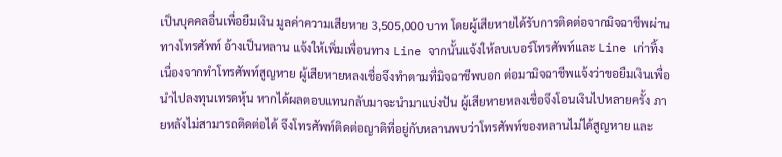เป็นบุคคลอื่นเพื่อยืมเงิน มูลค่าความเสียหาย 3,505,000 บาท โดยผู้เสียหายได้รับการติดต่อจากมิจฉาชีพผ่านทางโทรศัพท์ อ้างเป็นหลาน แจ้งให้เพิ่มเพื่อนทาง Line จากนั้นแจ้งให้ลบเบอร์โทรศัพท์เเละ Line เก่าทิ้ง เนื่องจากทำโทรศัพท์สูญหาย ผู้เสียหายหลงเชื่อจึงทำตามที่มิจฉาชีพบอก ต่อมามิจฉาชีพแจ้งว่าขอยืมเงินเพื่อนำไปลงทุนเทรดหุ้น หากได้ผลตอบแทนกลับมาจะนำมาแบ่งปัน ผู้เสียหายหลงเชื่อจึงโอนเงินไปหลายครั้ง ภายหลังไม่สามารถติดต่อได้ จึงโทรศัพท์ติดต่อญาติที่อยู่กับหลานพบว่าโทรศัพท์ของหลานไม่ได้สูญหาย และ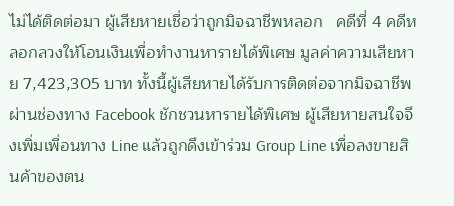ไม่ได้ติดต่อมา ผู้เสียหายเชื่อว่าถูกมิจฉาชีพหลอก   คดีที่ 4 คดีหลอกลวงให้โอนเงินเพื่อทำงานหารายได้พิเศษ มูลค่าความเสียหาย 7,423,305 บาท ทั้งนี้ผู้เสียหายได้รับการติดต่อจากมิจฉาชีพผ่านช่องทาง Facebook ชักชวนหารายได้พิเศษ ผู้เสียหายสนใจจึงเพิ่มเพื่อนทาง Line แล้วถูกดึงเข้าร่วม Group Line เพื่อลงขายสินค้าของตน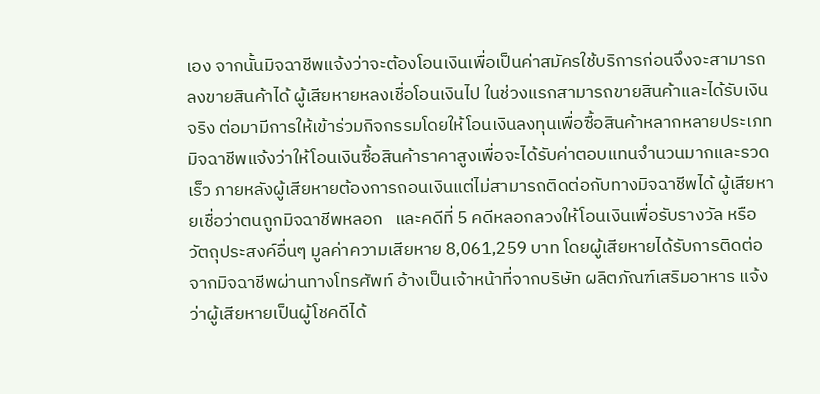เอง จากนั้นมิจฉาชีพแจ้งว่าจะต้องโอนเงินเพื่อเป็นค่าสมัครใช้บริการก่อนจึงจะสามารถลงขายสินค้าได้ ผู้เสียหายหลงเชื่อโอนเงินไป ในช่วงแรกสามารถขายสินค้าและได้รับเงินจริง ต่อมามีการให้เข้าร่วมกิจกรรมโดยให้โอนเงินลงทุนเพื่อซื้อสินค้าหลากหลายประเภท มิจฉาชีพแจ้งว่าให้โอนเงินซื้อสินค้าราคาสูงเพื่อจะได้รับค่าตอบแทนจำนวนมากและรวดเร็ว ภายหลังผู้เสียหายต้องการถอนเงินแต่ไม่สามารถติดต่อกับทางมิจฉาชีพได้ ผู้เสียหายเชื่อว่าตนถูกมิจฉาชีพหลอก   และคดีที่ 5 คดีหลอกลวงให้โอนเงินเพื่อรับรางวัล หรือวัตถุประสงค์อื่นๆ มูลค่าความเสียหาย 8,061,259 บาท โดยผู้เสียหายได้รับการติดต่อจากมิจฉาชีพผ่านทางโทรศัพท์ อ้างเป็นเจ้าหน้าที่จากบริษัท ผลิตภัณฑ์เสริมอาหาร แจ้งว่าผู้เสียหายเป็นผู้โชคดีได้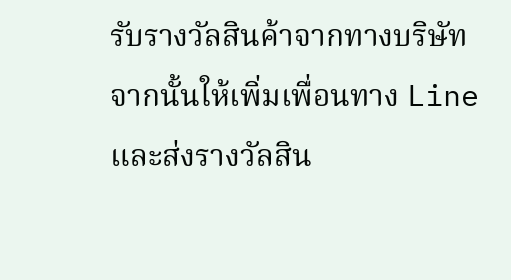รับรางวัลสินค้าจากทางบริษัท จากนั้นให้เพิ่มเพื่อนทาง Line และส่งรางวัลสิน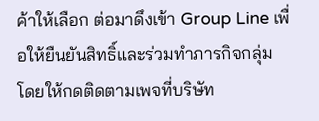ค้าให้เลือก ต่อมาดึงเข้า Group Line เพื่อให้ยืนยันสิทธิ์และร่วมทำภารกิจกลุ่ม โดยให้กดติดตามเพจที่บริษัท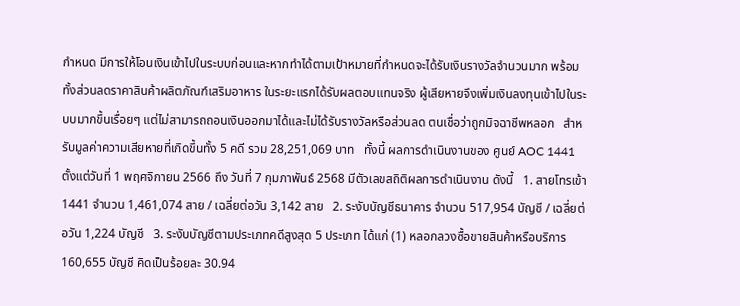กำหนด มีการให้โอนเงินเข้าไปในระบบก่อนและหากทำได้ตามเป้าหมายที่กำหนดจะได้รับเงินรางวัลจำนวนมาก พร้อมทั้งส่วนลดราคาสินค้าผลิตภัณฑ์เสริมอาหาร ในระยะแรกได้รับผลตอบแทนจริง ผู้เสียหายจึงเพิ่มเงินลงทุนเข้าไปในระบบมากขึ้นเรื่อยๆ แต่ไม่สามารถถอนเงินออกมาได้และไม่ได้รับรางวัลหรือส่วนลด ตนเชื่อว่าถูกมิจฉาชีพหลอก   สำหรับมูลค่าความเสียหายที่เกิดขึ้นทั้ง 5 คดี รวม 28,251,069 บาท   ทั้งนี้ ผลการดำเนินงานของ ศูนย์ AOC 1441 ตั้งแต่วันที่ 1 พฤศจิกายน 2566 ถึง วันที่ 7 กุมภาพันธ์ 2568 มีตัวเลขสถิติผลการดำเนินงาน ดังนี้   1. สายโทรเข้า 1441 จำนวน 1,461,074 สาย / เฉลี่ยต่อวัน 3,142 สาย   2. ระงับบัญชีธนาคาร จำนวน 517,954 บัญชี / เฉลี่ยต่อวัน 1,224 บัญชี   3. ระงับบัญชีตามประเภทคดีสูงสุด 5 ประเภท ได้แก่ (1) หลอกลวงซื้อขายสินค้าหรือบริการ 160,655 บัญชี คิดเป็นร้อยละ 30.94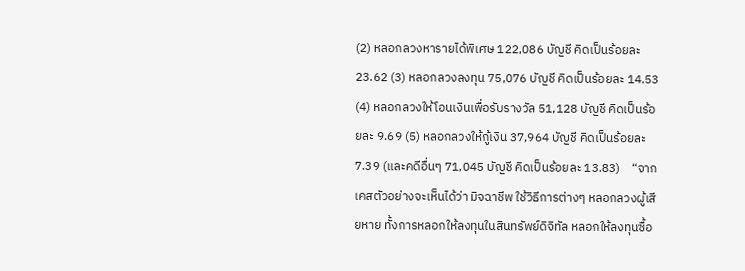(2) หลอกลวงหารายได้พิเศษ 122,086 บัญชี คิดเป็นร้อยละ 23.62 (3) หลอกลวงลงทุน 75,076 บัญชี คิดเป็นร้อยละ 14.53 (4) หลอกลวงให้โอนเงินเพื่อรับรางวัล 51,128 บัญชี คิดเป็นร้อยละ 9.69 (5) หลอกลวงให้กู้เงิน 37,964 บัญชี คิดเป็นร้อยละ 7.39 (และคดีอื่นๆ 71,045 บัญชี คิดเป็นร้อยละ 13.83)    “จากเคสตัวอย่างจะเห็นได้ว่า มิจฉาชีพ ใช้วิธีการต่างๆ หลอกลวงผู้เสียหาย ทั้งการหลอกให้ลงทุนในสินทรัพย์ดิจิทัล หลอกให้ลงทุนซื้อ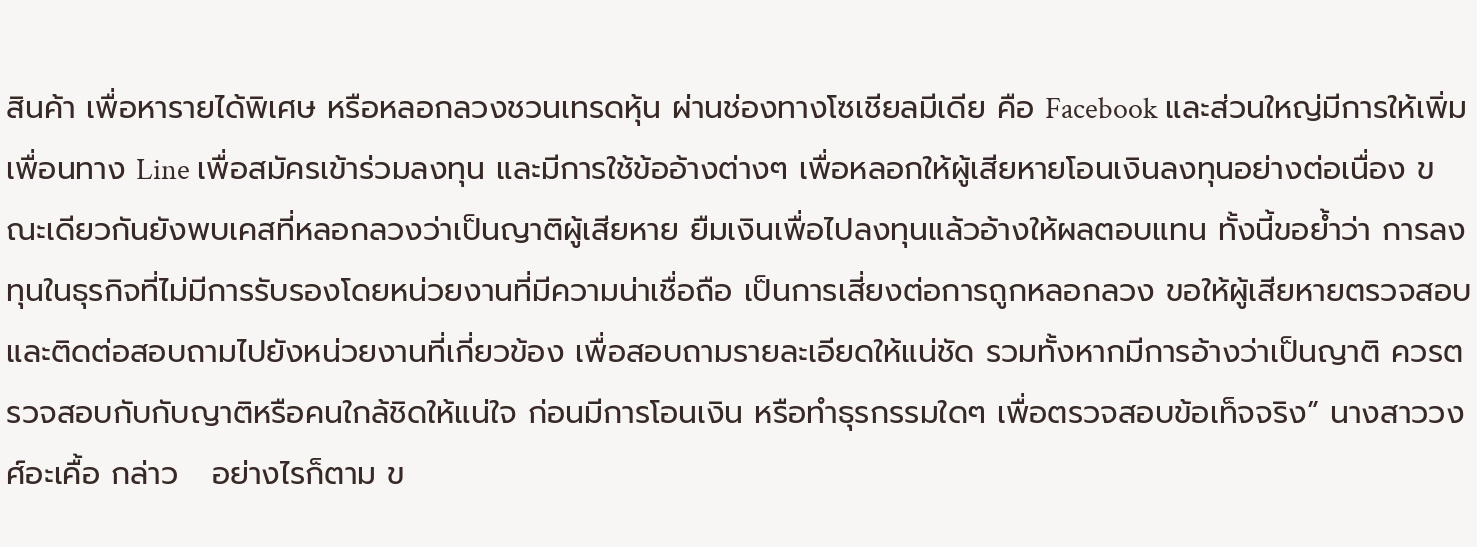สินค้า เพื่อหารายได้พิเศษ หรือหลอกลวงชวนเทรดหุ้น ผ่านช่องทางโซเชียลมีเดีย คือ Facebook และส่วนใหญ่มีการให้เพิ่มเพื่อนทาง Line เพื่อสมัครเข้าร่วมลงทุน และมีการใช้ข้ออ้างต่างๆ เพื่อหลอกให้ผู้เสียหายโอนเงินลงทุนอย่างต่อเนื่อง ขณะเดียวกันยังพบเคสที่หลอกลวงว่าเป็นญาติผู้เสียหาย ยืมเงินเพื่อไปลงทุนแล้วอ้างให้ผลตอบแทน ทั้งนี้ขอย้ำว่า การลงทุนในธุรกิจที่ไม่มีการรับรองโดยหน่วยงานที่มีความน่าเชื่อถือ เป็นการเสี่ยงต่อการถูกหลอกลวง ขอให้ผู้เสียหายตรวจสอบ และติดต่อสอบถามไปยังหน่วยงานที่เกี่ยวข้อง เพื่อสอบถามรายละเอียดให้แน่ชัด รวมทั้งหากมีการอ้างว่าเป็นญาติ ควรตรวจสอบกับกับญาติหรือคนใกล้ชิดให้แน่ใจ ก่อนมีการโอนเงิน หรือทำธุรกรรมใดๆ เพื่อตรวจสอบข้อเท็จจริง” นางสาววงศ์อะเคื้อ กล่าว   อย่างไรก็ตาม ข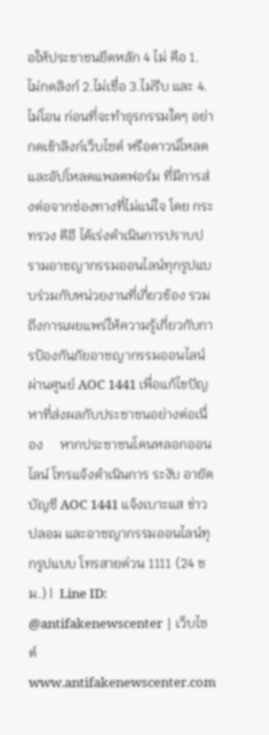อให้ประชาชนยึดหลัก 4 ไม่ คือ 1. ไม่กดลิงก์ 2.ไม่เชื่อ 3.ไม่รีบ และ 4.ไม่โอน ก่อนที่จะทำธุรกรรมใดๆ อย่ากดเข้าลิงก์เว็บไซต์ หรือดาวน์โหลด และอัปโหลดแพลตฟอร์ม ที่มีการส่งต่อจากช่องทางที่ไม่แน่ใจ โดย กระทรวง ดีอี ได้เร่งดำเนินการปราบปรามอาชญากรรมออนไลน์ทุกรูปแบบร่วมกับหน่วยงานที่เกี่ยวข้อง รวมถึงการเผยแพร่ให้ความรู้เกี่ยวกับการป้องกันภัยอาชญากรรมออนไลน์ ผ่านศูนย์ AOC 1441 เพื่อแก้ไขปัญหาที่ส่งผลกับประชาชนอย่างต่อเนื่อง     หากประชาชนโดนหลอกออนไลน์ โทรแจ้งดำเนินการ ระงับ อายัดบัญชี AOC 1441 แจ้งเบาะแส ข่าวปลอม และอาชญากรรมออนไลน์ทุกรูปแบบ โทรสายด่วน 1111 (24 ชม.) |  Line ID: @antifakenewscenter | เว็บไซต์ www.antifakenewscenter.com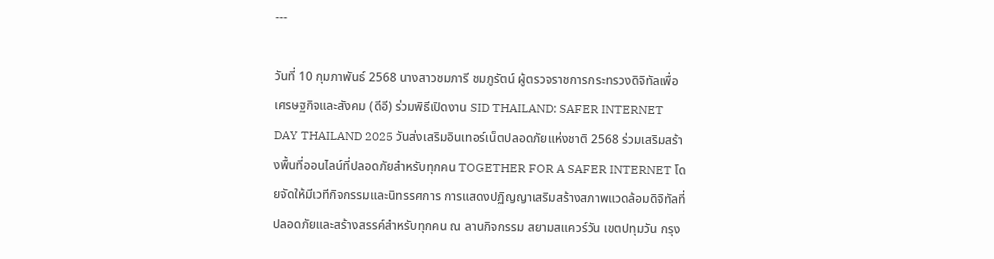---

วันที่ 10 กุมภาพันธ์ 2568 นางสาวชมภารี ชมภูรัตน์ ผู้ตรวจราชการกระทรวงดิจิทัลเพื่อเศรษฐกิจและสังคม (ดีอี) ร่วมพิธีเปิดงาน SID THAILAND: SAFER INTERNET DAY THAILAND 2025 วันส่งเสริมอินเทอร์เน็ตปลอดภัยแห่งชาติ 2568 ร่วมเสริมสร้างพื้นที่ออนไลน์ที่ปลอดภัยสำหรับทุกคน TOGETHER FOR A SAFER INTERNET โดยจัดให้มีเวทีกิจกรรมและนิทรรศการ การแสดงปฏิญญาเสริมสร้างสภาพแวดล้อมดิจิทัลที่ปลอดภัยและสร้างสรรค์สำหรับทุกคน ณ ลานกิจกรรม สยามสแควร์วัน เขตปทุมวัน กรุง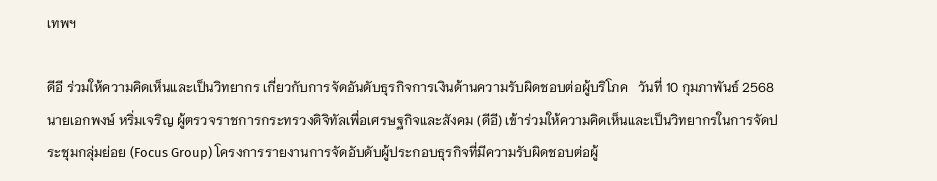เทพฯ

ดีอี ร่วมให้ความคิดเห็นและเป็นวิทยากร เกี่ยวกับการจัดอันดับธุรกิจการเงินด้านความรับผิดชอบต่อผู้บริโภค   วันที่ 10 กุมภาพันธ์ 2568 นายเอกพงษ์ หริ่มเจริญ ผู้ตรวจราชการกระทรวงดิจิทัลเพื่อเศรษฐกิจและสังคม (ดีอี) เข้าร่วมให้ความคิดเห็นและเป็นวิทยากรในการจัดประชุมกลุ่มย่อย (Focus Group) โครงการรายงานการจัดอับดับผู้ประกอบธุรกิจที่มีความรับผิดชอบต่อผู้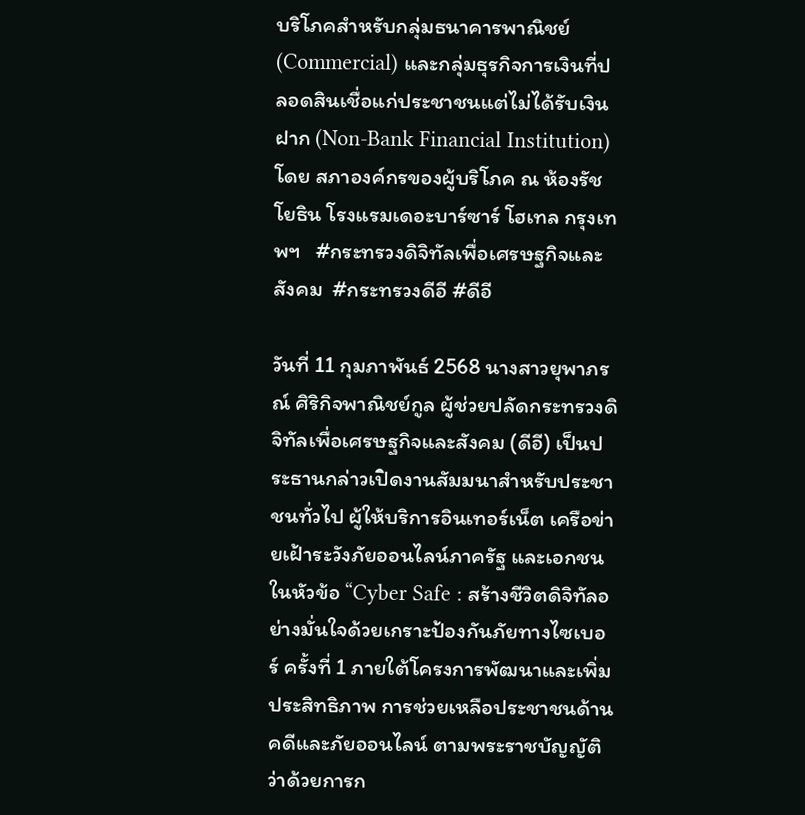บริโภคสำหรับกลุ่มธนาคารพาณิชย์ (Commercial) และกลุ่มธุรกิจการเงินที่ปลอดสินเชื่อแก่ประชาชนแต่ไม่ได้รับเงินฝาก (Non-Bank Financial Institution) โดย สภาองค์กรของผู้บริโภค ณ ห้องรัชโยธิน โรงแรมเดอะบาร์ซาร์ โฮเทล กรุงเทพฯ   #กระทรวงดิจิทัลเพื่อเศรษฐกิจและสังคม  #กระทรวงดีอี #ดีอี

วันที่ 11 กุมภาพันธ์ 2568 นางสาวยุพาภรณ์ ศิริกิจพาณิชย์กูล ผู้ช่วยปลัดกระทรวงดิจิทัลเพื่อเศรษฐกิจและสังคม (ดีอี) เป็นประธานกล่าวเปิดงานสัมมนาสำหรับประชาชนทั่วไป ผู้ให้บริการอินเทอร์เน็ต เครือข่ายเฝ้าระวังภัยออนไลน์ภาครัฐ และเอกชน ในหัวข้อ “Cyber Safe : สร้างชีวิตดิจิทัลอย่างมั่นใจด้วยเกราะป้องกันภัยทางไซเบอร์ ครั้งที่ 1 ภายใต้โครงการพัฒนาและเพิ่มประสิทธิภาพ การช่วยเหลือประชาชนด้านคดีและภัยออนไลน์ ตามพระราชบัญญัติว่าด้วยการก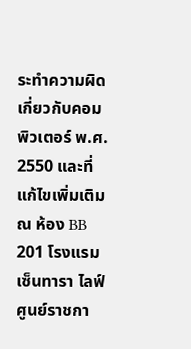ระทำความผิดเกี่ยวกับคอมพิวเตอร์ พ.ศ. 2550 และที่แก้ไขเพิ่มเติม ณ ห้อง BB 201 โรงแรมเซ็นทารา ไลฟ์ ศูนย์ราชกา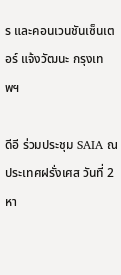ร และคอนเวนชันเซ็นเตอร์ แจ้งวัฒนะ กรุงเทพฯ

ดีอี ร่วมประชุม SAIA ณ ประเทศฝรั่งเศส วันที่ 2 หา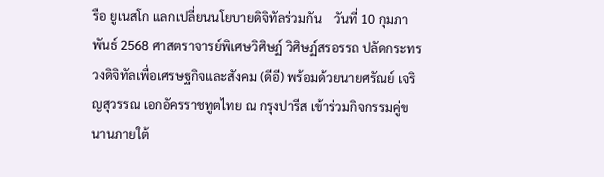รือ ยูเนสโก แลกเปลี่ยนนโยบายดิจิทัลร่วมกัน    วันที่ 10 กุมภาพันธ์ 2568 ศาสตราจารย์พิเศษวิศิษฏ์ วิศิษฏ์สรอรรถ ปลัดกระทรวงดิจิทัลเพื่อเศรษฐกิจและสังคม (ดีอี) พร้อมด้วยนายศรัณย์ เจริญสุวรรณ เอกอัครราชทูตไทย ณ กรุงปารีส เข้าร่วมกิจกรรมคู่ขนานภายใต้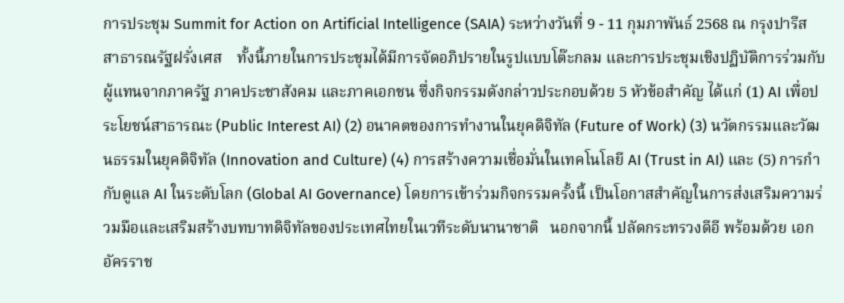การประชุม Summit for Action on Artificial Intelligence (SAIA) ระหว่างวันที่ 9 - 11 กุมภาพันธ์ 2568 ณ กรุงปารีส สาธารณรัฐฝรั่งเศส    ทั้งนี้ภายในการประชุมได้มีการจัดอภิปรายในรูปแบบโต๊ะกลม และการประชุมเชิงปฏิบัติการร่วมกับผู้แทนจากภาครัฐ ภาคประชาสังคม และภาคเอกชน ซึ่งกิจกรรมดังกล่าวประกอบด้วย 5 หัวข้อสำคัญ ได้แก่ (1) AI เพื่อประโยชน์สาธารณะ (Public Interest AI) (2) อนาคตของการทำงานในยุคดิจิทัล (Future of Work) (3) นวัตกรรมและวัฒนธรรมในยุคดิจิทัล (Innovation and Culture) (4) การสร้างความเชื่อมั่นในเทคโนโลยี AI (Trust in AI) และ (5) การกำกับดูแล AI ในระดับโลก (Global AI Governance) โดยการเข้าร่วมกิจกรรมครั้งนี้ เป็นโอกาสสำคัญในการส่งเสริมความร่วมมือและเสริมสร้างบทบาทดิจิทัลของประเทศไทยในเวทีระดับนานาชาติ   นอกจากนี้ ปลัดกระทรวงดีอี พร้อมด้วย เอกอัครราช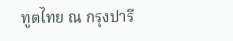ทูตไทย ณ กรุงปารี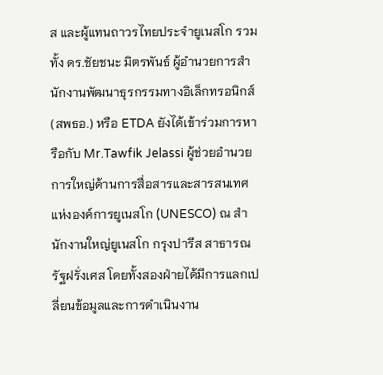ส และผู้แทนถาวรไทยประจำยูเนสโก รวมทั้ง ดร.ชัยชนะ มิตรพันธ์ ผู้อำนวยการสำนักงานพัฒนาธุรกรรมทางอิเล็กทรอนิกส์ (สพธอ.) หรือ ETDA ยังได้เข้าร่วมการหารือกับ Mr.Tawfik Jelassi ผู้ช่วยอำนวยการใหญ่ด้านการสื่อสารและสารสนเทศแห่งองค์การยูเนสโก (UNESCO) ณ สำนักงานใหญ่ยูเนสโก กรุงปารีส สาธารณรัฐฝรั่งเศส โดยทั้งสองฝ่ายได้มีการแลกเปลี่ยนข้อมูลและการดำเนินงาน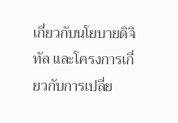เกี่ยวกับนโยบายดิจิทัล และโครงการเกี่ยวกับการเปลี่ย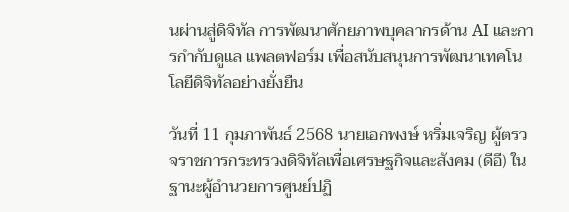นผ่านสู่ดิจิทัล การพัฒนาศักยภาพบุคลากรด้าน AI และการกำกับดูแล แพลตฟอร์ม เพื่อสนับสนุนการพัฒนาเทคโนโลยีดิจิทัลอย่างยั่งยืน

วันที่ 11 กุมภาพันธ์ 2568 นายเอกพงษ์ หริ่มเจริญ ผู้ตรวจราชการกระทรวงดิจิทัลเพื่อเศรษฐกิจและสังคม (ดีอี) ในฐานะผู้อำนวยการศูนย์ปฏิ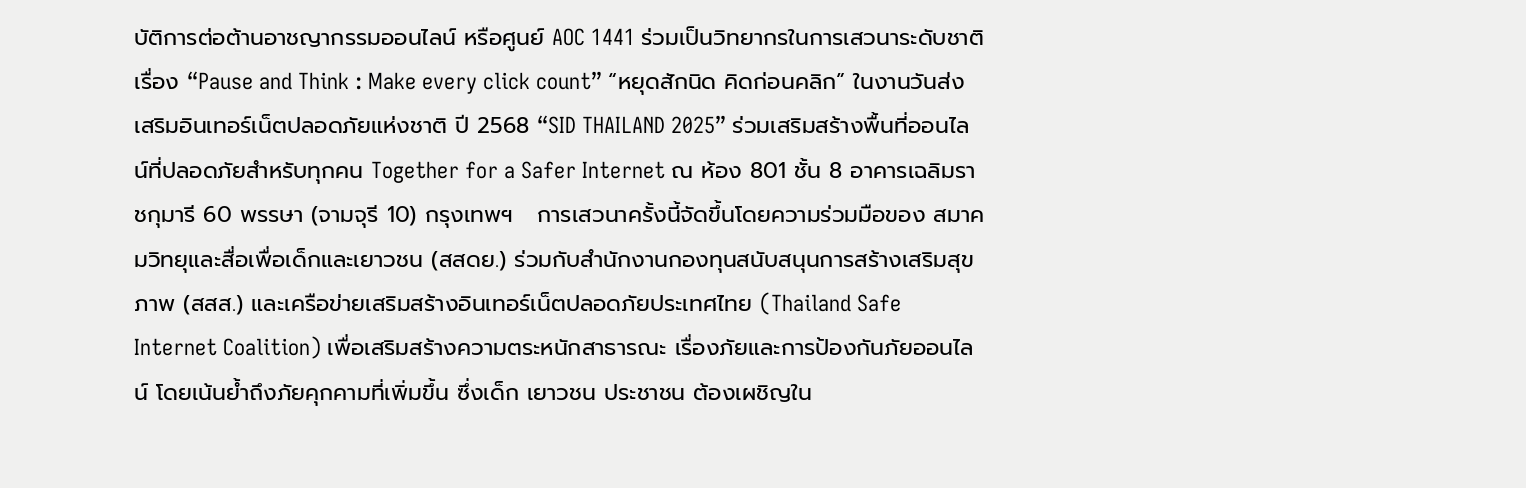บัติการต่อต้านอาชญากรรมออนไลน์ หรือศูนย์ AOC 1441 ร่วมเป็นวิทยากรในการเสวนาระดับชาติ เรื่อง “Pause and Think : Make every click count” “หยุดสักนิด คิดก่อนคลิก” ในงานวันส่งเสริมอินเทอร์เน็ตปลอดภัยแห่งชาติ ปี 2568 “SID THAILAND 2025” ร่วมเสริมสร้างพื้นที่ออนไลน์ที่ปลอดภัยสำหรับทุกคน Together for a Safer Internet ณ ห้อง 801 ชั้น 8 อาคารเฉลิมราชกุมารี 60 พรรษา (จามจุรี 10) กรุงเทพฯ   การเสวนาครั้งนี้จัดขึ้นโดยความร่วมมือของ สมาคมวิทยุและสื่อเพื่อเด็กและเยาวชน (สสดย.) ร่วมกับสำนักงานกองทุนสนับสนุนการสร้างเสริมสุขภาพ (สสส.) และเครือข่ายเสริมสร้างอินเทอร์เน็ตปลอดภัยประเทศไทย (Thailand Safe Internet Coalition) เพื่อเสริมสร้างความตระหนักสาธารณะ เรื่องภัยและการป้องกันภัยออนไลน์ โดยเน้นย้ำถึงภัยคุกคามที่เพิ่มขึ้น ซึ่งเด็ก เยาวชน ประชาชน ต้องเผชิญใน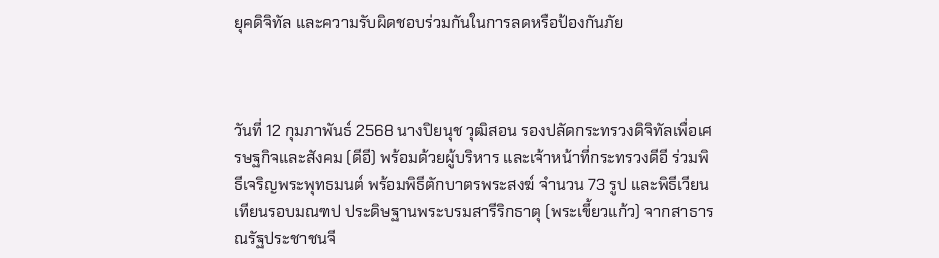ยุคดิจิทัล และความรับผิดชอบร่วมกันในการลดหรือป้องกันภัย



วันที่ 12 กุมภาพันธ์ 2568 นางปิยนุช วุฒิสอน รองปลัดกระทรวงดิจิทัลเพื่อเศรษฐกิจและสังคม (ดีอี) พร้อมด้วยผู้บริหาร และเจ้าหน้าที่กระทรวงดีอี ร่วมพิธีเจริญพระพุทธมนต์ พร้อมพิธีตักบาตรพระสงฆ์ จำนวน 73 รูป และพิธีเวียนเทียนรอบมณฑป ประดิษฐานพระบรมสารีริกธาตุ (พระเขี้ยวแก้ว) จากสาธารณรัฐประชาชนจี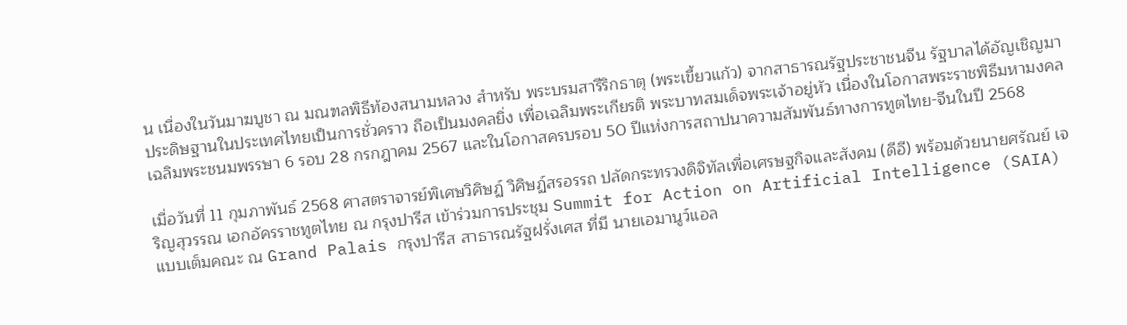น เนื่องในวันมาฆบูชา ณ มณฑลพิธีท้องสนามหลวง สำหรับ พระบรมสารีริกธาตุ (พระเขี้ยวแก้ว) จากสาธารณรัฐประชาชนจีน รัฐบาลได้อัญเชิญมาประดิษฐานในประเทศไทยเป็นการชั่วคราว ถือเป็นมงคลยิ่ง เพื่อเฉลิมพระเกียรติ พระบาทสมเด็จพระเจ้าอยู่หัว เนื่องในโอกาสพระราชพิธีมหามงคลเฉลิมพระชนมพรรษา 6 รอบ 28 กรกฎาคม 2567 และในโอกาสครบรอบ 50 ปีแห่งการสถาปนาความสัมพันธ์ทางการทูตไทย-จีนในปี 2568

เมื่อวันที่ 11 กุมภาพันธ์ 2568 ศาสตราจารย์พิเศษวิศิษฏ์ วิศิษฏ์สรอรรถ ปลัดกระทรวงดิจิทัลเพื่อเศรษฐกิจและสังคม (ดีอี) พร้อมด้วยนายศรัณย์ เจริญสุวรรณ เอกอัครราชทูตไทย ณ กรุงปารีส เข้าร่วมการประชุม Summit for Action on Artificial Intelligence (SAIA) แบบเต็มคณะ ณ Grand Palais กรุงปารีส สาธารณรัฐฝรั่งเศส ที่มี นายเอมานูว์แอล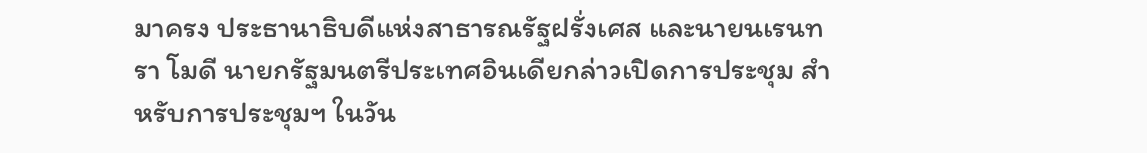มาครง ประธานาธิบดีแห่งสาธารณรัฐฝรั่งเศส และนายนเรนทรา โมดี นายกรัฐมนตรีประเทศอินเดียกล่าวเปิดการประชุม สำหรับการประชุมฯ ในวัน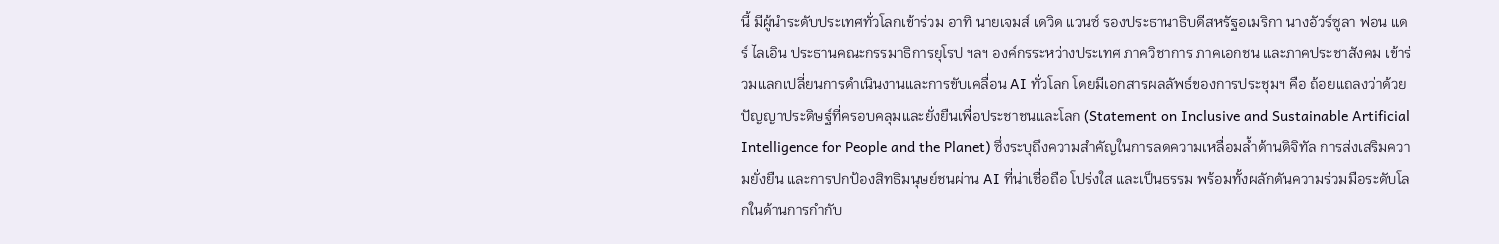นี้ มีผู้นำระดับประเทศทั่วโลกเข้าร่วม อาทิ นายเจมส์ เดวิด แวนซ์ รองประธานาธิบดีสหรัฐอเมริกา นางอัวร์ซูลา ฟอน แดร์ ไลเอิน ประธานคณะกรรมาธิการยุโรป ฯลฯ องค์กรระหว่างประเทศ ภาควิชาการ ภาคเอกชน และภาคประชาสังคม เข้าร่วมแลกเปลี่ยนการดำเนินงานและการขับเคลื่อน AI ทั่วโลก โดยมีเอกสารผลลัพธ์ของการประชุมฯ คือ ถ้อยแถลงว่าด้วยปัญญาประดิษฐ์ที่ครอบคลุมและยั่งยืนเพื่อประชาชนและโลก (Statement on Inclusive and Sustainable Artificial Intelligence for People and the Planet) ซึ่งระบุถึงความสำคัญในการลดความเหลื่อมล้ำด้านดิจิทัล การส่งเสริมความยั่งยืน และการปกป้องสิทธิมนุษย์ชนผ่าน AI ที่น่าเชื่อถือ โปร่งใส และเป็นธรรม พร้อมทั้งผลักดันความร่วมมือระดับโลกในด้านการกำกับ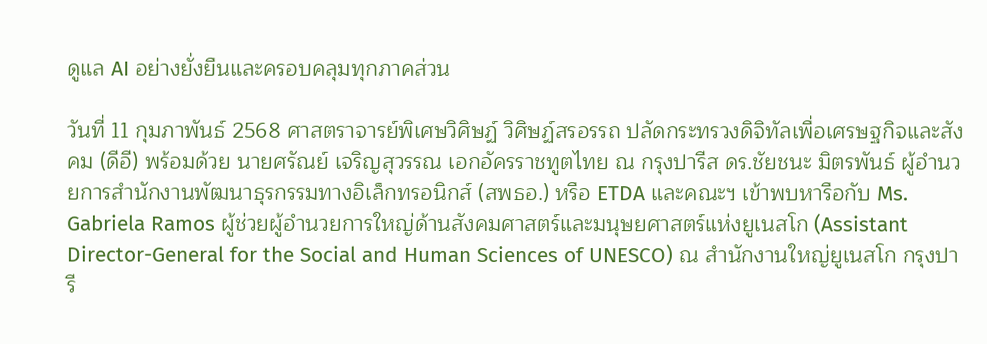ดูแล AI อย่างยั่งยืนและครอบคลุมทุกภาคส่วน

วันที่ 11 กุมภาพันธ์ 2568 ศาสตราจารย์พิเศษวิศิษฏ์ วิศิษฏ์สรอรรถ ปลัดกระทรวงดิจิทัลเพื่อเศรษฐกิจและสังคม (ดีอี) พร้อมด้วย นายศรัณย์ เจริญสุวรรณ เอกอัครราชทูตไทย ณ กรุงปารีส ดร.ชัยชนะ มิตรพันธ์ ผู้อำนวยการสำนักงานพัฒนาธุรกรรมทางอิเล็กทรอนิกส์ (สพธอ.) หรือ ETDA และคณะฯ เข้าพบหารือกับ Ms. Gabriela Ramos ผู้ช่วยผู้อำนวยการใหญ่ด้านสังคมศาสตร์และมนุษยศาสตร์แห่งยูเนสโก (Assistant Director-General for the Social and Human Sciences of UNESCO) ณ สำนักงานใหญ่ยูเนสโก กรุงปารี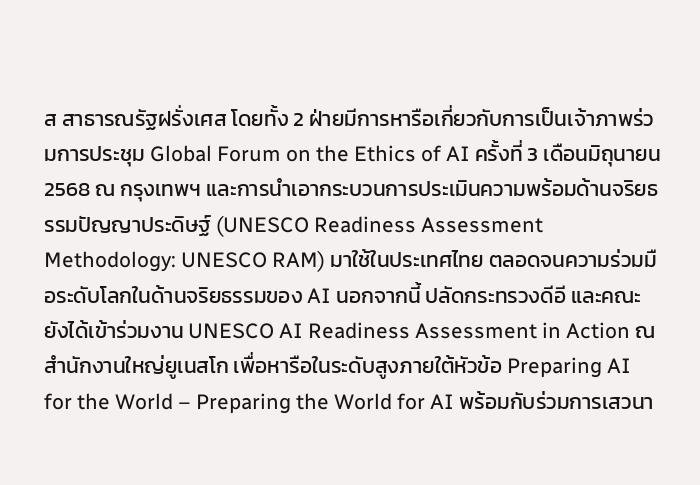ส สาธารณรัฐฝรั่งเศส โดยทั้ง 2 ฝ่ายมีการหารือเกี่ยวกับการเป็นเจ้าภาพร่วมการประชุม Global Forum on the Ethics of AI ครั้งที่ 3 เดือนมิถุนายน 2568 ณ กรุงเทพฯ และการนำเอากระบวนการประเมินความพร้อมด้านจริยธรรมปัญญาประดิษฐ์ (UNESCO Readiness Assessment Methodology: UNESCO RAM) มาใช้ในประเทศไทย ตลอดจนความร่วมมือระดับโลกในด้านจริยธรรมของ AI นอกจากนี้ ปลัดกระทรวงดีอี และคณะ ยังได้เข้าร่วมงาน UNESCO AI Readiness Assessment in Action ณ สำนักงานใหญ่ยูเนสโก เพื่อหารือในระดับสูงภายใต้หัวข้อ Preparing AI for the World – Preparing the World for AI พร้อมกับร่วมการเสวนา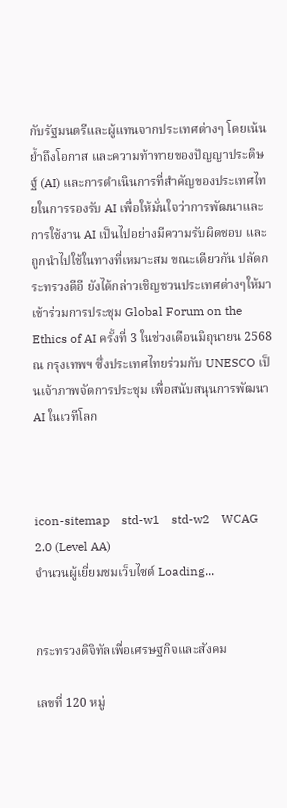กับรัฐมนตรีและผู้แทนจากประเทศต่างๆ โดยเน้นย้ำถึงโอกาส และความท้าทายของปัญญาประดิษฐ์ (AI) และการดำเนินการที่สำคัญของประเทศไทยในการรองรับ AI เพื่อให้มั่นใจว่าการพัฒนาและการใช้งาน AI เป็นไปอย่างมีความรับผิดชอบ และถูกนำไปใช้ในทางที่เหมาะสม ขณะเดียวกัน ปลัดกระทรวงดีอี ยังได้กล่าวเชิญชวนประเทศต่างๆให้มาเข้าร่วมการประชุม Global Forum on the Ethics of AI ครั้งที่ 3 ในช่วงเดือนมิถุนายน 2568 ณ กรุงเทพฯ ซึ่งประเทศไทยร่วมกับ UNESCO เป็นเจ้าภาพจัดการประชุม เพื่อสนับสนุนการพัฒนา AI ในเวทีโลก



icon-sitemap    std-w1    std-w2    WCAG 2.0 (Level AA)
จำนวนผู้เยี่ยมชมเว็บไซต์ Loading...


กระทรวงดิจิทัลเพื่อเศรษฐกิจและสังคม

เลขที่ 120 หมู่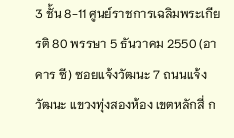3 ชั้น 8-11 ศูนย์ราชการเฉลิมพระเกียรติ 80 พรรษา 5 ธันวาคม 2550 (อาคาร ซี) ซอยแจ้งวัฒนะ 7 ถนนแจ้งวัฒนะ แขวงทุ่งสองห้อง เขตหลักสี่ ก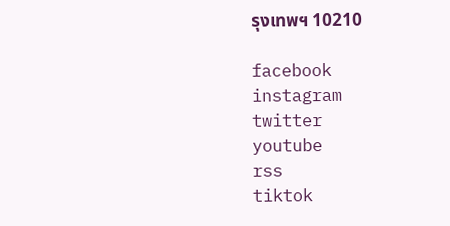รุงเทพฯ 10210

facebook
instagram
twitter
youtube
rss
tiktok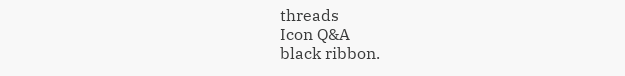threads
Icon Q&A
black ribbon.